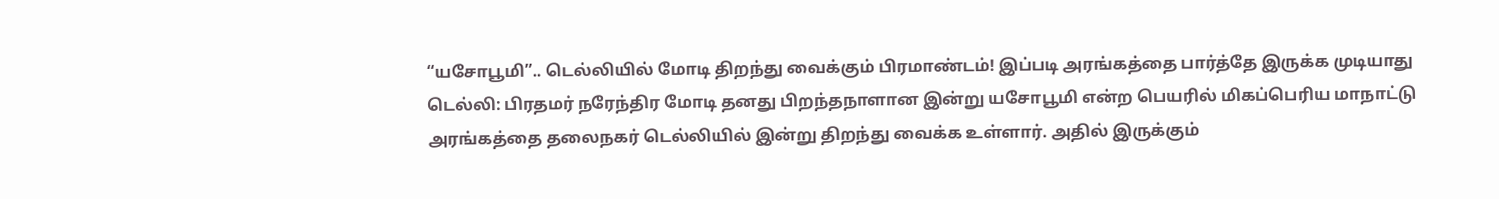“யசோபூமி”.. டெல்லியில் மோடி திறந்து வைக்கும் பிரமாண்டம்! இப்படி அரங்கத்தை பார்த்தே இருக்க முடியாது
டெல்லி: பிரதமர் நரேந்திர மோடி தனது பிறந்தநாளான இன்று யசோபூமி என்ற பெயரில் மிகப்பெரிய மாநாட்டு அரங்கத்தை தலைநகர் டெல்லியில் இன்று திறந்து வைக்க உள்ளார். அதில் இருக்கும்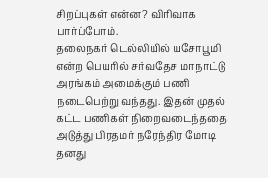சிறப்புகள் என்ன? விரிவாக பார்ப்போம்.
தலைநகர் டெல்லியில் யசோபூமி என்ற பெயரில் சர்வதேச மாநாட்டு அரங்கம் அமைக்கும் பணி நடைபெற்று வந்தது. இதன் முதல் கட்ட பணிகள் நிறைவடைந்ததை அடுத்து பிரதமர் நரேந்திர மோடி தனது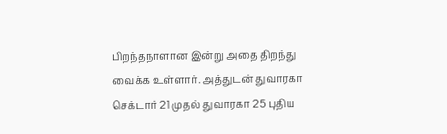பிறந்தநாளான இன்று அதை திறந்து வைக்க உள்ளார். அத்துடன் துவாரகா செக்டார் 21 முதல் துவாரகா 25 புதிய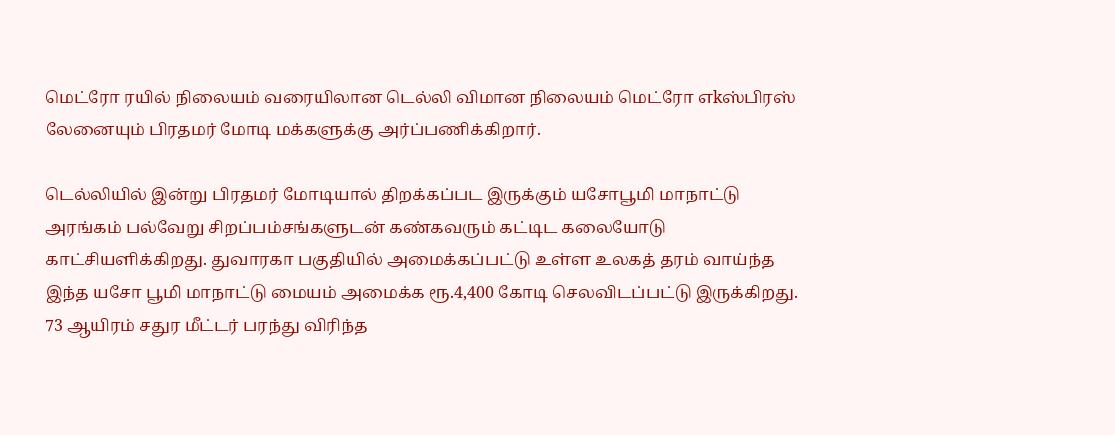மெட்ரோ ரயில் நிலையம் வரையிலான டெல்லி விமான நிலையம் மெட்ரோ எkஸ்பிரஸ் லேனையும் பிரதமர் மோடி மக்களுக்கு அர்ப்பணிக்கிறார்.

டெல்லியில் இன்று பிரதமர் மோடியால் திறக்கப்பட இருக்கும் யசோபூமி மாநாட்டு அரங்கம் பல்வேறு சிறப்பம்சங்களுடன் கண்கவரும் கட்டிட கலையோடு காட்சியளிக்கிறது. துவாரகா பகுதியில் அமைக்கப்பட்டு உள்ள உலகத் தரம் வாய்ந்த இந்த யசோ பூமி மாநாட்டு மையம் அமைக்க ரூ.4,400 கோடி செலவிடப்பட்டு இருக்கிறது.
73 ஆயிரம் சதுர மீட்டர் பரந்து விரிந்த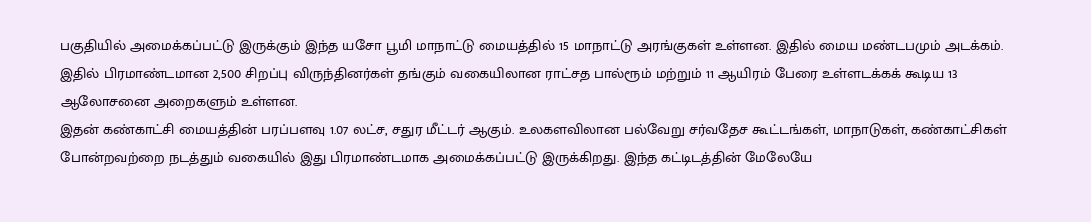பகுதியில் அமைக்கப்பட்டு இருக்கும் இந்த யசோ பூமி மாநாட்டு மையத்தில் 15 மாநாட்டு அரங்குகள் உள்ளன. இதில் மைய மண்டபமும் அடக்கம். இதில் பிரமாண்டமான 2,500 சிறப்பு விருந்தினர்கள் தங்கும் வகையிலான ராட்சத பால்ரூம் மற்றும் 11 ஆயிரம் பேரை உள்ளடக்கக் கூடிய 13 ஆலோசனை அறைகளும் உள்ளன.
இதன் கண்காட்சி மையத்தின் பரப்பளவு 1.07 லட்ச, சதுர மீட்டர் ஆகும். உலகளவிலான பல்வேறு சர்வதேச கூட்டங்கள், மாநாடுகள், கண்காட்சிகள் போன்றவற்றை நடத்தும் வகையில் இது பிரமாண்டமாக அமைக்கப்பட்டு இருக்கிறது. இந்த கட்டிடத்தின் மேலேயே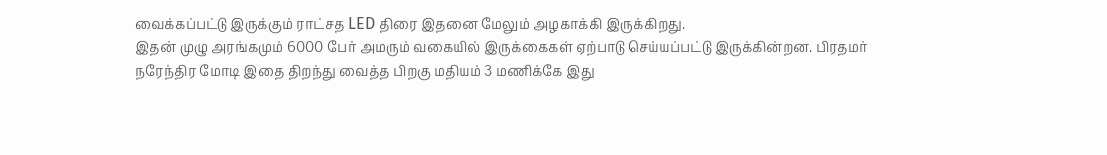வைக்கப்பட்டு இருக்கும் ராட்சத LED திரை இதனை மேலும் அழகாக்கி இருக்கிறது.
இதன் முழு அரங்கமும் 6000 பேர் அமரும் வகையில் இருக்கைகள் ஏற்பாடு செய்யப்பட்டு இருக்கின்றன. பிரதமர் நரேந்திர மோடி இதை திறந்து வைத்த பிறகு மதியம் 3 மணிக்கே இது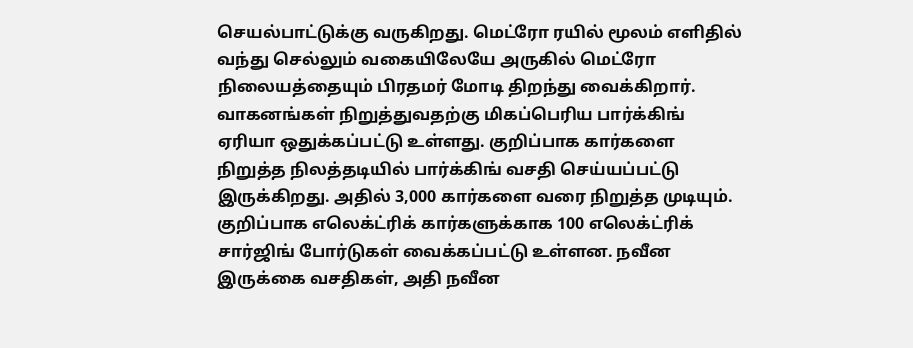செயல்பாட்டுக்கு வருகிறது. மெட்ரோ ரயில் மூலம் எளிதில் வந்து செல்லும் வகையிலேயே அருகில் மெட்ரோ நிலையத்தையும் பிரதமர் மோடி திறந்து வைக்கிறார்.
வாகனங்கள் நிறுத்துவதற்கு மிகப்பெரிய பார்க்கிங் ஏரியா ஒதுக்கப்பட்டு உள்ளது. குறிப்பாக கார்களை நிறுத்த நிலத்தடியில் பார்க்கிங் வசதி செய்யப்பட்டு இருக்கிறது. அதில் 3,000 கார்களை வரை நிறுத்த முடியும். குறிப்பாக எலெக்ட்ரிக் கார்களுக்காக 100 எலெக்ட்ரிக் சார்ஜிங் போர்டுகள் வைக்கப்பட்டு உள்ளன. நவீன இருக்கை வசதிகள், அதி நவீன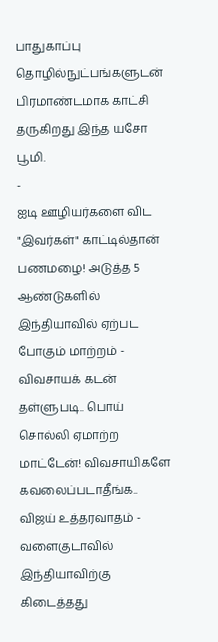பாதுகாப்பு தொழில்நுட்பங்களுடன் பிரமாண்டமாக காட்சி தருகிறது இந்த யசோ பூமி.
-
ஐடி ஊழியர்களை விட "இவர்கள்" காட்டில்தான் பணமழை! அடுத்த 5 ஆண்டுகளில் இந்தியாவில் ஏற்பட போகும் மாற்றம் -
விவசாயக் கடன் தள்ளுபடி.. பொய் சொல்லி ஏமாற்ற மாட்டேன்! விவசாயிகளே கவலைப்படாதீங்க.. விஜய் உத்தரவாதம் -
வளைகுடாவில் இந்தியாவிற்கு கிடைத்தது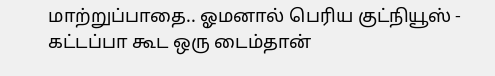மாற்றுப்பாதை.. ஓமனால் பெரிய குட்நியூஸ் -
கட்டப்பா கூட ஒரு டைம்தான்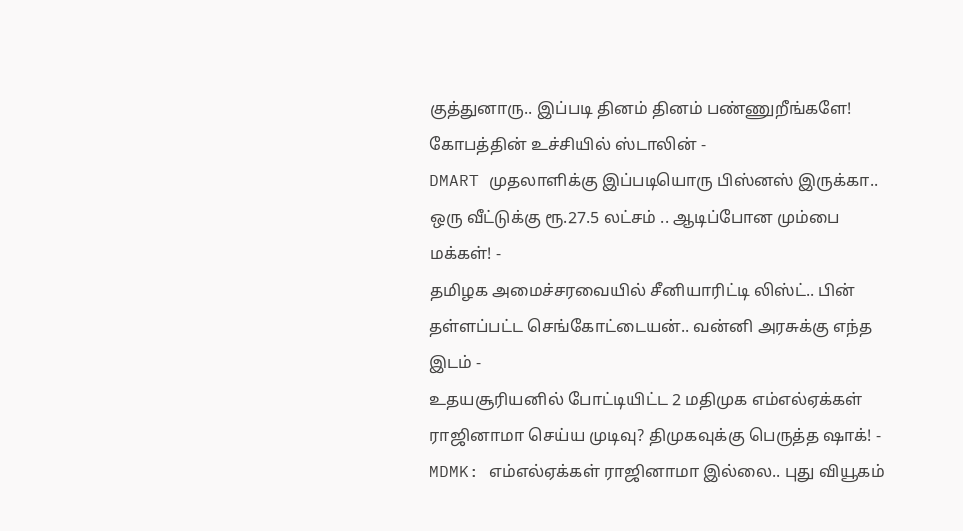குத்துனாரு.. இப்படி தினம் தினம் பண்ணுறீங்களே! கோபத்தின் உச்சியில் ஸ்டாலின் -
DMART முதலாளிக்கு இப்படியொரு பிஸ்னஸ் இருக்கா.. ஒரு வீட்டுக்கு ரூ.27.5 லட்சம் .. ஆடிப்போன மும்பை மக்கள்! -
தமிழக அமைச்சரவையில் சீனியாரிட்டி லிஸ்ட்.. பின் தள்ளப்பட்ட செங்கோட்டையன்.. வன்னி அரசுக்கு எந்த இடம் -
உதயசூரியனில் போட்டியிட்ட 2 மதிமுக எம்எல்ஏக்கள் ராஜினாமா செய்ய முடிவு? திமுகவுக்கு பெருத்த ஷாக்! -
MDMK: எம்எல்ஏக்கள் ராஜினாமா இல்லை.. புது வியூகம்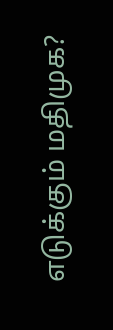எடுக்கும் மதிமுக?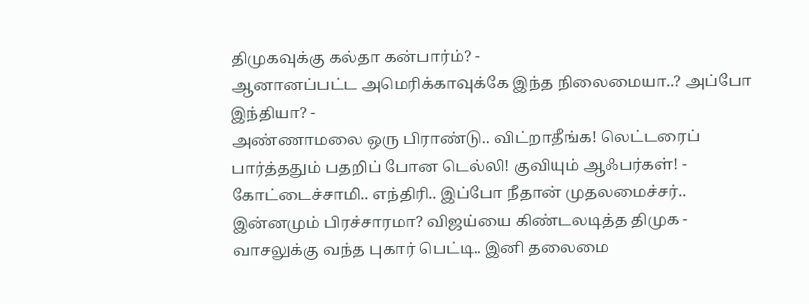திமுகவுக்கு கல்தா கன்பார்ம்? -
ஆனானப்பட்ட அமெரிக்காவுக்கே இந்த நிலைமையா..? அப்போ இந்தியா? -
அண்ணாமலை ஒரு பிராண்டு.. விட்றாதீங்க! லெட்டரைப் பார்த்ததும் பதறிப் போன டெல்லி! குவியும் ஆஃபர்கள்! -
கோட்டைச்சாமி.. எந்திரி.. இப்போ நீதான் முதலமைச்சர்.. இன்னமும் பிரச்சாரமா? விஜய்யை கிண்டலடித்த திமுக -
வாசலுக்கு வந்த புகார் பெட்டி.. இனி தலைமை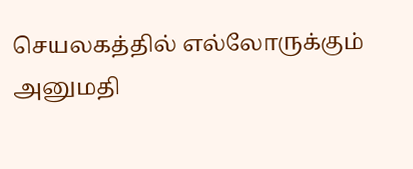செயலகத்தில் எல்லோருக்கும் அனுமதி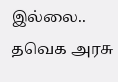இல்லை.. தவெக அரசு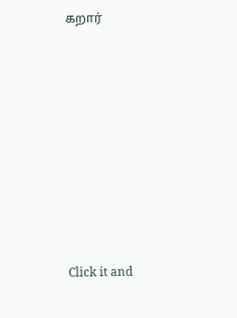கறார்












Click it and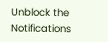Unblock the Notifications